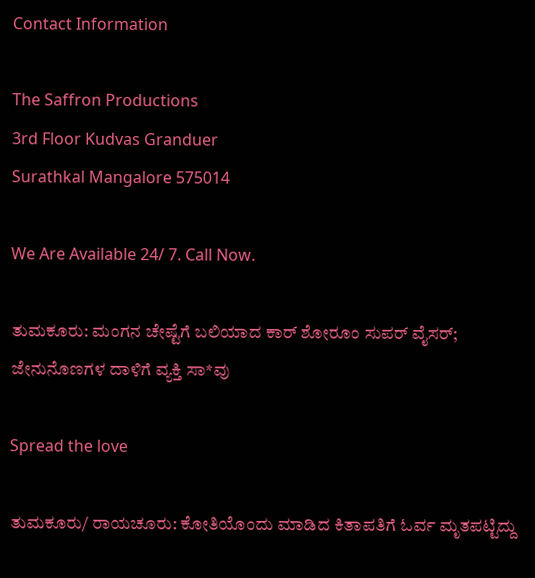Contact Information

The Saffron Productions
3rd Floor Kudvas Granduer
Surathkal Mangalore 575014

We Are Available 24/ 7. Call Now.

ತುಮಕೂರು: ಮಂಗನ ಚೇಷ್ಟೆಗೆ ಬಲಿಯಾದ ಕಾರ್ ಶೋರೂಂ ಸುಪರ್ ವೈಸರ್; ಜೇನುನೊಣಗಳ ದಾಳಿಗೆ ವ್ಯಕ್ತಿ ಸಾ*ವು

Spread the love

ತುಮಕೂರು/ ರಾಯಚೂರು: ಕೋತಿಯೊಂದು ಮಾಡಿದ ಕಿತಾಪತಿಗೆ ಓರ್ವ ಮೃತಪಟ್ಟಿದ್ದು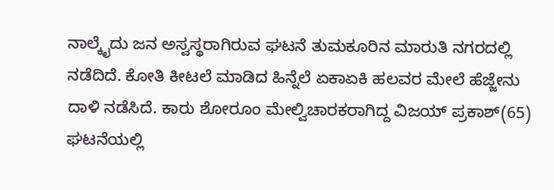ನಾಲ್ಕೈದು ಜನ ಅಸ್ವಸ್ಥರಾಗಿರುವ ಘಟನೆ ತುಮಕೂರಿನ ಮಾರುತಿ ನಗರದಲ್ಲಿ ನಡೆದಿದೆ. ಕೋತಿ ಕೀಟಲೆ ಮಾಡಿದ ಹಿನ್ನೆಲೆ ಏಕಾಏಕಿ ಹಲವರ ಮೇಲೆ ಹೆಜ್ಜೇನು ದಾಳಿ ನಡೆಸಿದೆ. ಕಾರು ಶೋರೂಂ ಮೇಲ್ವಿಚಾರಕರಾಗಿದ್ದ ವಿಜಯ್ ಪ್ರಕಾಶ್(65) ಘಟನೆಯಲ್ಲಿ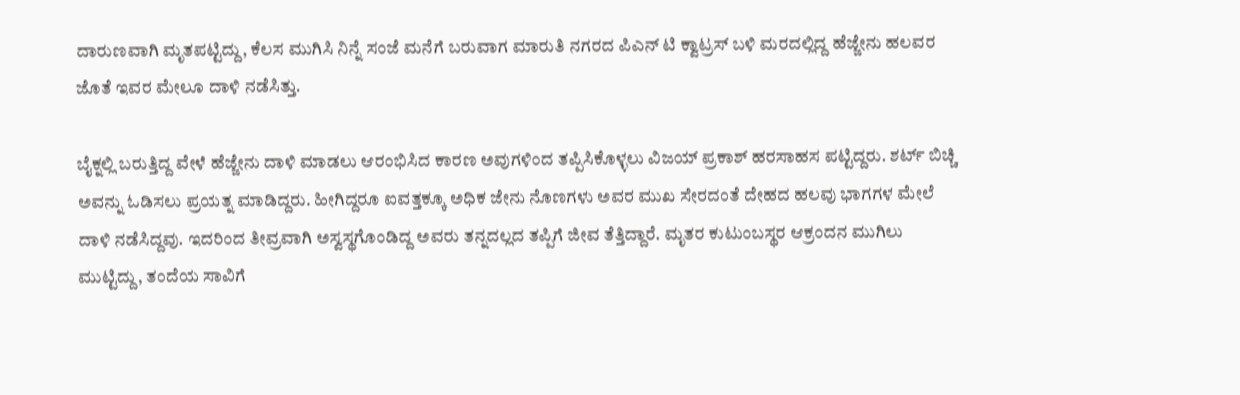ದಾರುಣವಾಗಿ ಮೃತಪಟ್ಟಿದ್ದು, ಕೆಲಸ ಮುಗಿಸಿ ನಿನ್ನೆ ಸಂಜೆ ಮನೆಗೆ ಬರುವಾಗ ಮಾರುತಿ ನಗರದ ಪಿಎನ್ ಟಿ ಕ್ವಾಟ್ರಸ್ ಬಳಿ ಮರದಲ್ಲಿದ್ದ ಹೆಜ್ಜೇನು ಹಲವರ ಜೊತೆ ಇವರ ಮೇಲೂ ದಾಳಿ ನಡೆಸಿತ್ತು.

ಬೈಕ್ನಲ್ಲಿ ಬರುತ್ತಿದ್ದ ವೇಳೆ ಹೆಜ್ಜೇನು ದಾಳಿ ಮಾಡಲು ಆರಂಭಿಸಿದ ಕಾರಣ ಅವುಗಳಿಂದ ತಪ್ಪಿಸಿಕೊಳ್ಳಲು ವಿಜಯ್ ಪ್ರಕಾಶ್ ಹರಸಾಹಸ ಪಟ್ಟಿದ್ದರು. ಶರ್ಟ್ ಬಿಚ್ಚಿ ಅವನ್ನು ಓಡಿಸಲು ಪ್ರಯತ್ನ ಮಾಡಿದ್ದರು. ಹೀಗಿದ್ದರೂ ಐವತ್ತಕ್ಕೂ ಅಧಿಕ ಜೇನು ನೊಣಗಳು ಅವರ ಮುಖ ಸೇರದಂತೆ ದೇಹದ ಹಲವು ಭಾಗಗಳ ಮೇಲೆ ದಾಳಿ ನಡೆಸಿದ್ದವು. ಇದರಿಂದ ತೀವ್ರವಾಗಿ ಅಸ್ವಸ್ಥಗೊಂಡಿದ್ದ ಅವರು ತನ್ನದಲ್ಲದ ತಪ್ಪಿಗೆ ಜೀವ ತೆತ್ತಿದ್ದಾರೆ. ಮೃತರ ಕುಟುಂಬಸ್ಥರ ಆಕ್ರಂದನ ಮುಗಿಲು ಮುಟ್ಟಿದ್ದು, ತಂದೆಯ ಸಾವಿಗೆ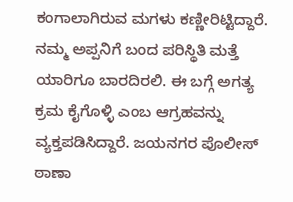ಕಂಗಾಲಾಗಿರುವ ಮಗಳು ಕಣ್ಣೀರಿಟ್ಟಿದ್ದಾರೆ. ನಮ್ಮ ಅಪ್ಪನಿಗೆ ಬಂದ ಪರಿಸ್ಥಿತಿ ಮತ್ತೆ ಯಾರಿಗೂ ಬಾರದಿರಲಿ. ಈ ಬಗ್ಗೆ ಅಗತ್ಯ ಕ್ರಮ ಕೈಗೊಳ್ಳಿ ಎಂಬ ಆಗ್ರಹವನ್ನು ವ್ಯಕ್ತಪಡಿಸಿದ್ದಾರೆ. ಜಯನಗರ ಪೊಲೀಸ್ ಠಾಣಾ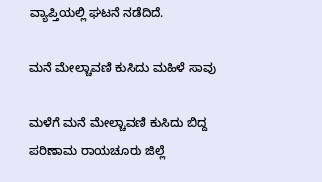ವ್ಯಾಪ್ತಿಯಲ್ಲಿ ಘಟನೆ ನಡೆದಿದೆ.

ಮನೆ ಮೇಲ್ಚಾವಣಿ ಕುಸಿದು ಮಹಿಳೆ ಸಾವು

ಮಳೆಗೆ ಮನೆ ಮೇಲ್ಚಾವಣಿ ಕುಸಿದು ಬಿದ್ದ ಪರಿಣಾಮ ರಾಯಚೂರು ಜಿಲ್ಲೆ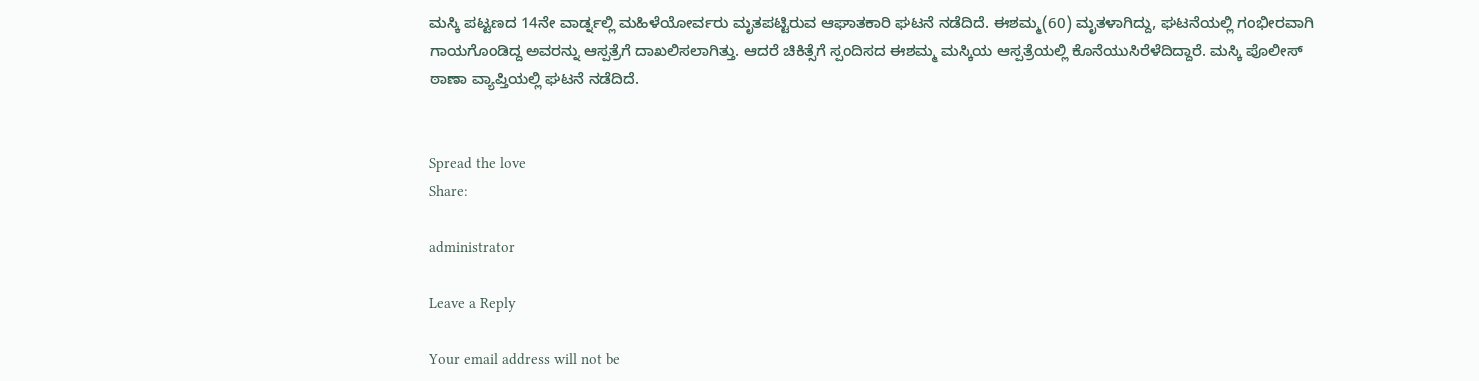ಮಸ್ಕಿ ಪಟ್ಟಣದ 14ನೇ ವಾರ್ಡ್ನಲ್ಲಿ ಮಹಿಳೆಯೋರ್ವರು ಮೃತಪಟ್ಟಿರುವ ಆಘಾತಕಾರಿ ಘಟನೆ ನಡೆದಿದೆ. ಈಶಮ್ಮ(60) ಮೃತಳಾಗಿದ್ದು, ಘಟನೆಯಲ್ಲಿ ಗಂಭೀರವಾಗಿ ಗಾಯಗೊಂಡಿದ್ದ ಅವರನ್ನು ಆಸ್ಪತ್ರೆಗೆ ದಾಖಲಿಸಲಾಗಿತ್ತು. ಆದರೆ ಚಿಕಿತ್ಸೆಗೆ ಸ್ಪಂದಿಸದ ಈಶಮ್ಮ ಮಸ್ಕಿಯ ಆಸ್ಪತ್ರೆಯಲ್ಲಿ ಕೊನೆಯುಸಿರೆಳೆದಿದ್ದಾರೆ. ಮಸ್ಕಿ ಪೊಲೀಸ್ ಠಾಣಾ ವ್ಯಾಪ್ತಿಯಲ್ಲಿ ಘಟನೆ ನಡೆದಿದೆ.


Spread the love
Share:

administrator

Leave a Reply

Your email address will not be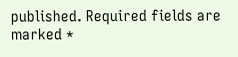published. Required fields are marked *